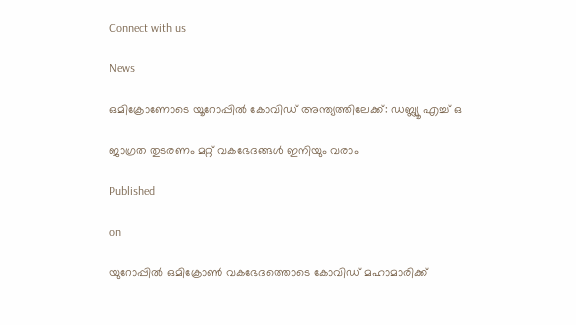Connect with us

News

ഒമിക്രോണോടെ യൂറോപ്പില്‍ കോവിഡ് അന്ത്യത്തിലേക്ക്: ഡബ്ല്യൂ എച്ച് ഒ

ജാഗ്രത തുടരണം മറ്റ് വകഭേദങ്ങള്‍ ഇനിയും വരാം

Published

on

യുറോപ്പില്‍ ഒമിക്രോണ്‍ വകഭേദത്തൊടെ കോവിഡ് മഹാമാരിക്ക്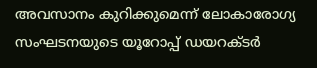അവസാനം കുറിക്കുമെന്ന് ലോകാരോഗ്യ സംഘടനയുടെ യൂറോപ്പ് ഡയറക്ടര്‍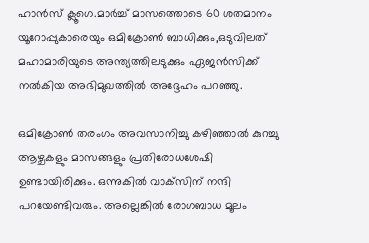ഹാന്‍സ് ക്ലൂഗെ.മാര്‍ച്ച് മാസത്തൊടെ 60 ശതമാനം യൂറോപ്പുകാരെയും ഒമിക്രോണ്‍ ബാധിക്കും,ഒടുവിലത് മഹാമാരിയുടെ അന്ത്യത്തിലടുക്കും ഏജന്‍സിക്ക് നല്‍കിയ അഭിമുഖത്തില്‍ അദ്ദേഹം പറഞ്ഞു.

ഒമിക്രോണ്‍ തരംഗം അവസാനിച്ചു കഴിഞ്ഞാല്‍ കുറച്ചു ആഴ്ചകളും മാസങ്ങളും പ്രതിരോധശേഷി ഉണ്ടായിരിക്കും. ഒന്നുകില്‍ വാക്‌സിന് നന്ദി പറയേണ്ടിവരും. അല്ലെങ്കില്‍ രോഗബാധ മൂലം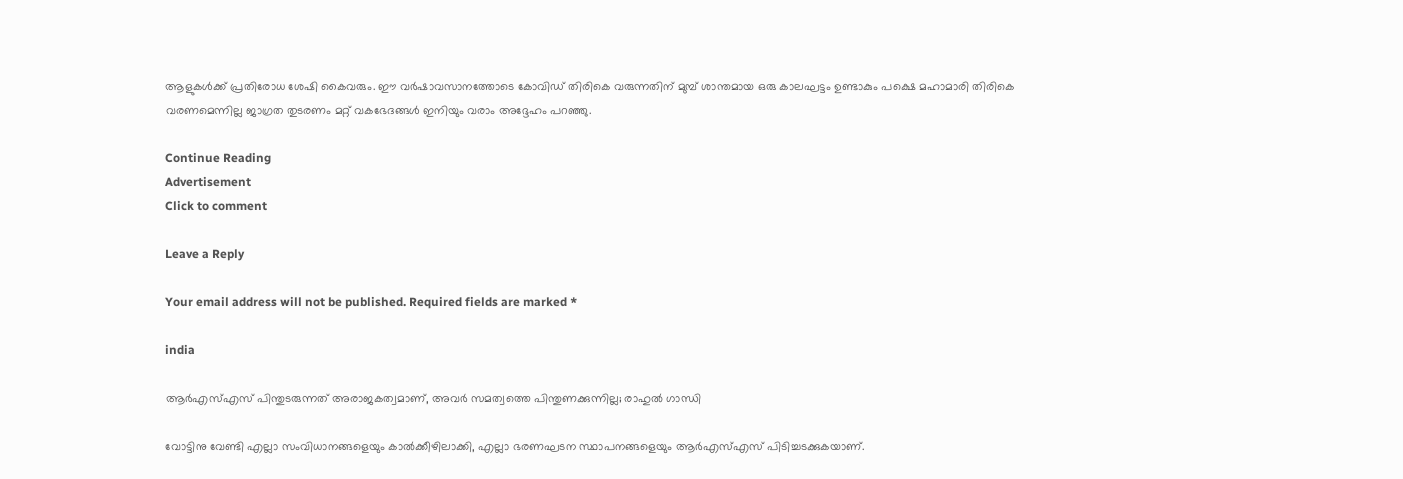ആളുകള്‍ക്ക് പ്രതിരോധ ശേഷി കൈവരും. ഈ വര്‍ഷാവസാനത്തോടെ കോവിഡ് തിരികെ വരുന്നതിന് മുമ്പ് ശാന്തമായ ഒരു കാലഘട്ടം ഉണ്ടാകും പക്ഷെ മഹാമാരി തിരികെ വരണമെന്നില്ല ജാഗ്രത തുടരണം മറ്റ് വകഭേദങ്ങള്‍ ഇനിയും വരാം അദ്ദേഹം പറഞ്ഞു.

Continue Reading
Advertisement
Click to comment

Leave a Reply

Your email address will not be published. Required fields are marked *

india

ആര്‍എസ്എസ് പിന്തുടരുന്നത് അരാജകത്വമാണ്, അവര്‍ സമത്വത്തെ പിന്തുണക്കുന്നില്ല; രാഹുല്‍ ഗാന്ധി

വോട്ടിനു വേണ്ടി എല്ലാ സംവിധാനങ്ങളെയും കാല്‍ക്കീഴിലാക്കി, എല്ലാ ഭരണഘടന സ്ഥാപനങ്ങളെയും ആര്‍എസ്എസ് പിടിച്ചടക്കുകയാണ്.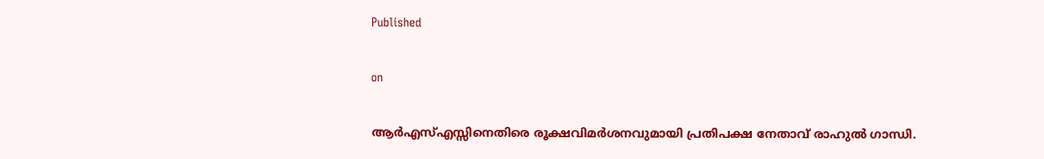Published

on

ആര്‍എസ്എസ്സിനെതിരെ രൂക്ഷവിമര്‍ശനവുമായി പ്രതിപക്ഷ നേതാവ് രാഹുല്‍ ഗാന്ധി.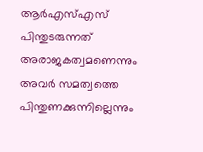ആര്‍എസ്എസ് പിന്തുടരുന്നത് അരാജകത്വമണെന്നും അവര്‍ സമത്വത്തെ പിന്തുണക്കുന്നില്ലെന്നും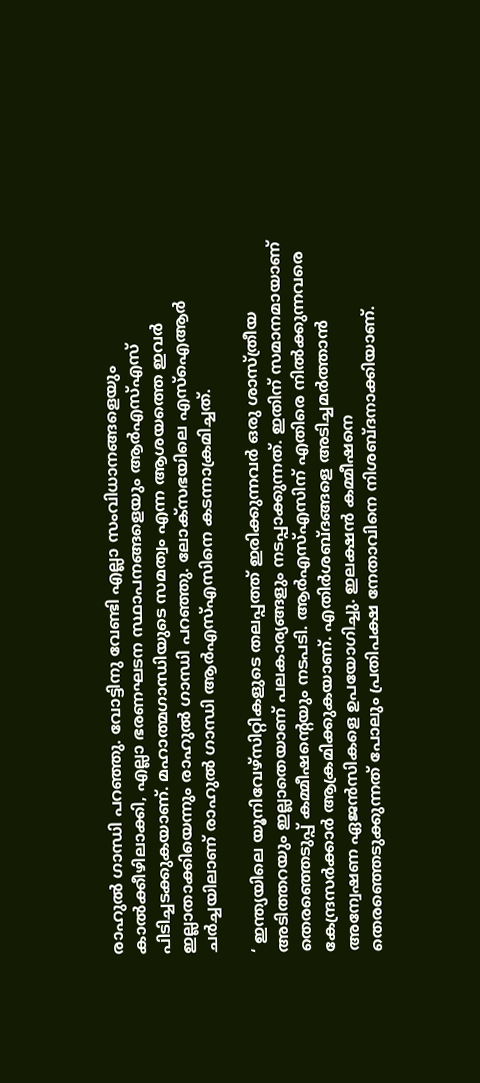രാഹുല്‍ ഗാന്ധി പറഞ്ഞു. വോട്ടിനു വേണ്ടി എല്ലാ സംവിധാനങ്ങളെയും കാല്‍ക്കീഴിലാക്കി, എല്ലാ ഭരണഘടന സ്ഥാപനങ്ങളെയും ആര്‍എസ്എസ് പിടിച്ചടക്കുകയാണ്. മഹാത്മഗാന്ധിയുടെ സമത്വം എന്ന ആശയത്തെ ഇവര്‍ ഇല്ലാതാക്കിയെന്നും രാഹുല്‍ ഗാന്ധി പറഞ്ഞു. ലോക്‌സഭയിലെ എസ്‌ഐആര്‍ ചര്‍ച്ചയിലാണ് രാഹുല്‍ ഗാന്ധി ആര്‍എസ്എസിനെ കടന്നാക്രമിച്ചത്.

‘ ഇന്ത്യയിലെ യൂനിവേഴ്‌സിറ്റികളുടെ തലപ്പത്ത് ഇരിക്കുന്നവര്‍ ഒരു ശാസ്ത്രീയ അടിത്തറയും ഇല്ലാതെയാണ് പലകാര്യങ്ങളും നടപ്പാക്കുന്നത്. ഇതിന് സമാനമായാണ് തെരഞ്ഞെടുപ്പ് കമ്മീഷന്റെയും നടപടി. ആര്‍എസ്എസിന് എതിരെ നില്‍ക്കുന്നവരെ കേന്ദ്രസര്‍ക്കാര്‍ ആക്രമിക്കുകയാണ്. എതിര്‍ശബ്ദങ്ങളെ അടിച്ചമര്‍ത്താന്‍ അന്വേഷണ ഏജന്‍സികളെ ഉപയോഗിച്ചു. ഇലക്ഷന്‍ കമ്മീഷനെ തെരഞ്ഞെടുക്കുന്നത് പോലും പ്രതിപക്ഷ നേതാവിനെ നിശബ്ദനാക്കിയാണ്.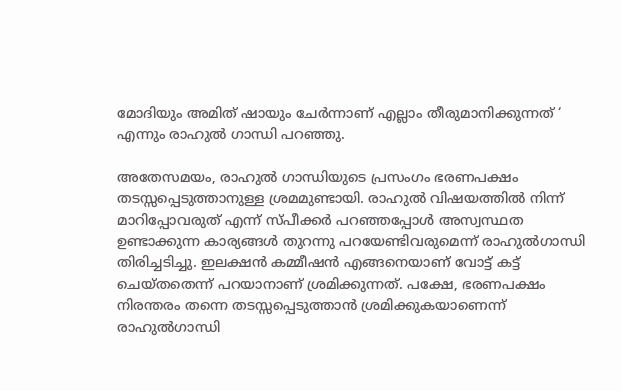മോദിയും അമിത് ഷായും ചേര്‍ന്നാണ് എല്ലാം തീരുമാനിക്കുന്നത് ‘ എന്നും രാഹുല്‍ ഗാന്ധി പറഞ്ഞു.

അതേസമയം, രാഹുല്‍ ഗാന്ധിയുടെ പ്രസംഗം ഭരണപക്ഷം തടസ്സപ്പെടുത്താനുള്ള ശ്രമമുണ്ടായി. രാഹുല്‍ വിഷയത്തില്‍ നിന്ന് മാറിപ്പോവരുത് എന്ന് സ്പീക്കര്‍ പറഞ്ഞപ്പോള്‍ അസ്വസ്ഥത ഉണ്ടാക്കുന്ന കാര്യങ്ങള്‍ തുറന്നു പറയേണ്ടിവരുമെന്ന് രാഹുല്‍ഗാന്ധി തിരിച്ചടിച്ചു. ഇലക്ഷന്‍ കമ്മീഷന്‍ എങ്ങനെയാണ് വോട്ട് കട്ട് ചെയ്തതെന്ന് പറയാനാണ് ശ്രമിക്കുന്നത്. പക്ഷേ, ഭരണപക്ഷം നിരന്തരം തന്നെ തടസ്സപ്പെടുത്താന്‍ ശ്രമിക്കുകയാണെന്ന് രാഹുല്‍ഗാന്ധി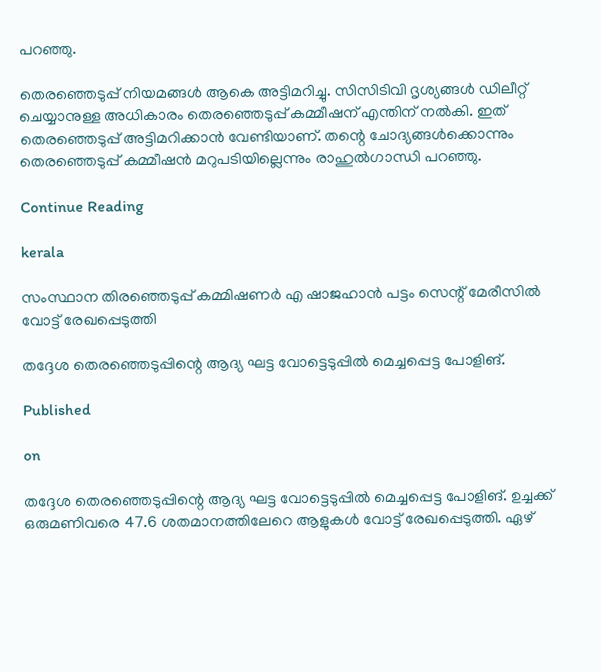പറഞ്ഞു.

തെരഞ്ഞെടുപ്പ് നിയമങ്ങള്‍ ആകെ അട്ടിമറിച്ചു. സിസിടിവി ദൃശ്യങ്ങള്‍ ഡിലീറ്റ് ചെയ്യാനുള്ള അധികാരം തെരഞ്ഞെടുപ്പ് കമ്മീഷന് എന്തിന് നല്‍കി. ഇത് തെരഞ്ഞെടുപ്പ് അട്ടിമറിക്കാന്‍ വേണ്ടിയാണ്. തന്റെ ചോദ്യങ്ങള്‍ക്കൊന്നും തെരഞ്ഞെടുപ്പ് കമ്മീഷന്‍ മറുപടിയില്ലെന്നും രാഹുല്‍ഗാന്ധി പറഞ്ഞു.

Continue Reading

kerala

സംസ്ഥാന തിരഞ്ഞെടുപ്പ് കമ്മിഷണർ എ ഷാജഹാൻ പട്ടം സെന്റ് മേരീസിൽ വോട്ട് രേഖപ്പെടുത്തി

തദ്ദേശ തെരഞ്ഞെടുപ്പിന്റെ ആദ്യ ഘട്ട വോട്ടെടുപ്പില്‍ മെച്ചപ്പെട്ട പോളിങ്.

Published

on

തദ്ദേശ തെരഞ്ഞെടുപ്പിന്റെ ആദ്യ ഘട്ട വോട്ടെടുപ്പില്‍ മെച്ചപ്പെട്ട പോളിങ്. ഉച്ചക്ക് ഒരുമണിവരെ 47.6 ശതമാനത്തിലേറെ ആളുകള്‍ വോട്ട് രേഖപ്പെടുത്തി. ഏഴ്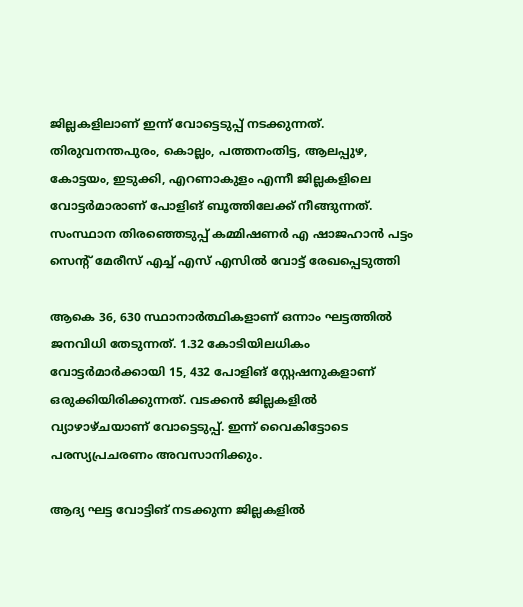ജില്ലകളിലാണ് ഇന്ന് വോട്ടെടുപ്പ് നടക്കുന്നത്. തിരുവനന്തപുരം, കൊല്ലം, പത്തനംതിട്ട, ആലപ്പുഴ, കോട്ടയം, ഇടുക്കി, എറണാകുളം എന്നീ ജില്ലകളിലെ വോട്ടര്‍മാരാണ് പോളിങ് ബൂത്തിലേക്ക് നീങ്ങുന്നത്. സംസ്ഥാന തിരഞ്ഞെടുപ്പ് കമ്മിഷണർ എ ഷാജഹാൻ പട്ടം സെന്റ് മേരീസ് എച്ച് എസ് എസിൽ വോട്ട് രേഖപ്പെടുത്തി

ആകെ 36, 630 സ്ഥാനാര്‍ത്ഥികളാണ് ഒന്നാം ഘട്ടത്തില്‍ ജനവിധി തേടുന്നത്. 1.32 കോടിയിലധികം വോട്ടര്‍മാര്‍ക്കായി 15, 432 പോളിങ് സ്റ്റേഷനുകളാണ് ഒരുക്കിയിരിക്കുന്നത്. വടക്കന്‍ ജില്ലകളില്‍ വ്യാഴാഴ്ചയാണ് വോട്ടെടുപ്പ്. ഇന്ന് വൈകിട്ടോടെ പരസ്യപ്രചരണം അവസാനിക്കും.

ആദ്യ ഘട്ട വോട്ടിങ് നടക്കുന്ന ജില്ലകളില്‍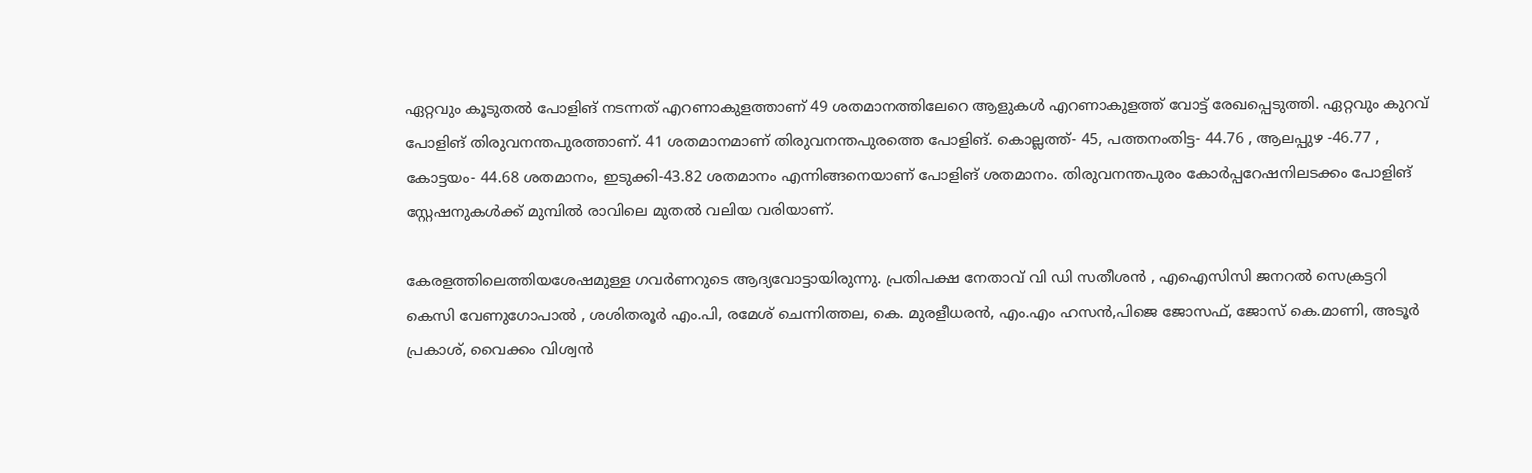ഏറ്റവും കൂടുതല്‍ പോളിങ് നടന്നത് എറണാകുളത്താണ് 49 ശതമാനത്തിലേറെ ആളുകള്‍ എറണാകുളത്ത് വോട്ട് രേഖപ്പെടുത്തി. ഏറ്റവും കുറവ് പോളിങ് തിരുവനന്തപുരത്താണ്. 41 ശതമാനമാണ് തിരുവനന്തപുരത്തെ പോളിങ്. കൊല്ലത്ത്- 45, പത്തനംതിട്ട- 44.76 , ആലപ്പുഴ -46.77 , കോട്ടയം- 44.68 ശതമാനം, ഇടുക്കി-43.82 ശതമാനം എന്നിങ്ങനെയാണ് പോളിങ് ശതമാനം. തിരുവനന്തപുരം കോര്‍പ്പറേഷനിലടക്കം പോളിങ് സ്റ്റേഷനുകള്‍ക്ക് മുമ്പില്‍ രാവിലെ മുതല്‍ വലിയ വരിയാണ്.

കേരളത്തിലെത്തിയശേഷമുള്ള ഗവര്‍ണറുടെ ആദ്യവോട്ടായിരുന്നു. പ്രതിപക്ഷ നേതാവ് വി ഡി സതീശന്‍ , എഐസിസി ജനറല്‍ സെക്രട്ടറി കെസി വേണുഗോപാല്‍ , ശശിതരൂര്‍ എം.പി, രമേശ് ചെന്നിത്തല, കെ. മുരളീധരന്‍, എം.എം ഹസന്‍,പിജെ ജോസഫ്, ജോസ് കെ.മാണി, അടൂര്‍ പ്രകാശ്, വൈക്കം വിശ്വന്‍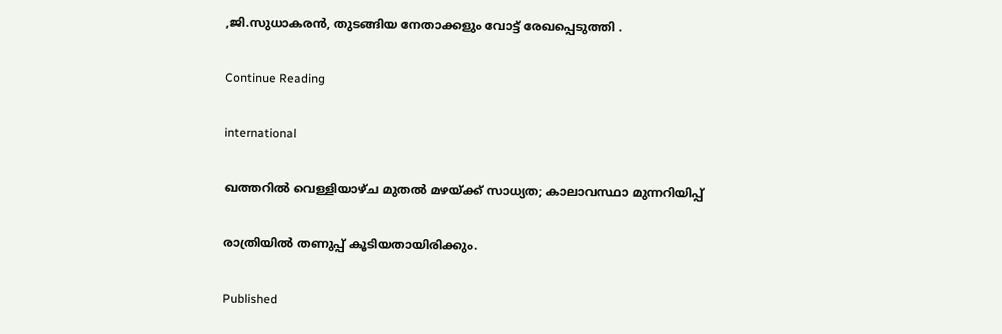,ജി.സുധാകരന്‍, തുടങ്ങിയ നേതാക്കളും വോട്ട് രേഖപ്പെടുത്തി .

Continue Reading

international

ഖത്തറില്‍ വെള്ളിയാഴ്ച മുതല്‍ മഴയ്ക്ക് സാധ്യത; കാലാവസ്ഥാ മുന്നറിയിപ്പ്

രാത്രിയില്‍ തണുപ്പ് കൂടിയതായിരിക്കും.

Published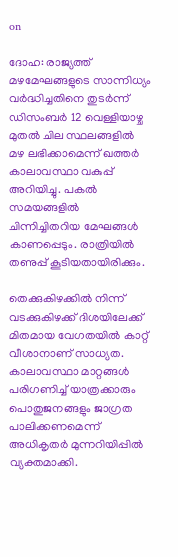on

ദോഹ: രാജ്യത്ത് മഴമേഘങ്ങളുടെ സാന്നിധ്യം വര്‍ദ്ധിച്ചതിനെ തുടര്‍ന്ന് ഡിസംബര്‍ 12 വെള്ളിയാഴ്ച മുതല്‍ ചില സ്ഥലങ്ങളില്‍ മഴ ലഭിക്കാമെന്ന് ഖത്തര്‍ കാലാവസ്ഥാ വകുപ്പ് അറിയിച്ചു. പകല്‍ സമയങ്ങളില്‍ ചിന്നിച്ചിതറിയ മേഘങ്ങള്‍ കാണപ്പെടും. രാത്രിയില്‍ തണുപ്പ് കൂടിയതായിരിക്കും.

തെക്കുകിഴക്കില്‍ നിന്ന് വടക്കുകിഴക്ക് ദിശയിലേക്ക് മിതമായ വേഗതയില്‍ കാറ്റ് വീശാനാണ് സാധ്യത. കാലാവസ്ഥാ മാറ്റങ്ങള്‍ പരിഗണിച്ച് യാത്രക്കാരും പൊതുജനങ്ങളും ജാഗ്രത പാലിക്കണമെന്ന് അധികൃതര്‍ മുന്നറിയിപ്പില്‍ വ്യക്തമാക്കി.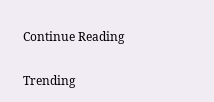Continue Reading

Trending